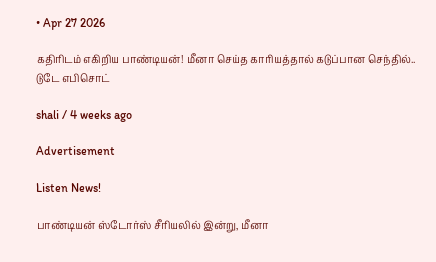• Apr 27 2026

கதிரிடம் எகிறிய பாண்டியன்! மீனா செய்த காரியத்தால் கடுப்பான செந்தில்.. டுடே எபிசொட்

shali / 4 weeks ago

Advertisement

Listen News!

பாண்டியன் ஸ்டோர்ஸ் சீரியலில் இன்று, மீனா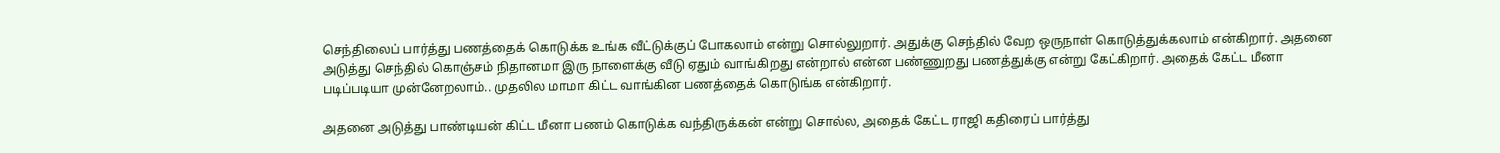செந்திலைப் பார்த்து பணத்தைக் கொடுக்க உங்க வீட்டுக்குப் போகலாம் என்று சொல்லுறார். அதுக்கு செந்தில் வேற ஒருநாள் கொடுத்துக்கலாம் என்கிறார். அதனை அடுத்து செந்தில் கொஞ்சம் நிதானமா இரு நாளைக்கு வீடு ஏதும் வாங்கிறது என்றால் என்ன பண்ணுறது பணத்துக்கு என்று கேட்கிறார். அதைக் கேட்ட மீனா படிப்படியா முன்னேறலாம்.. முதலில மாமா கிட்ட வாங்கின பணத்தைக் கொடுங்க என்கிறார்.

அதனை அடுத்து பாண்டியன் கிட்ட மீனா பணம் கொடுக்க வந்திருக்கன் என்று சொல்ல, அதைக் கேட்ட ராஜி கதிரைப் பார்த்து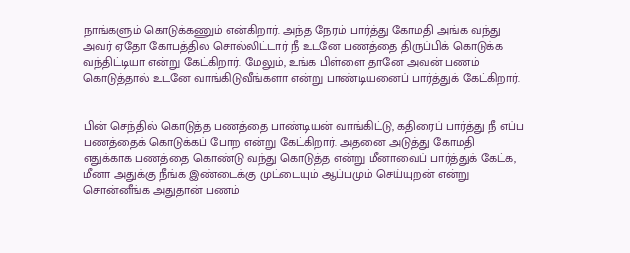நாங்களும் கொடுக்கணும் என்கிறார். அந்த நேரம் பார்த்து கோமதி அங்க வந்து அவர் ஏதோ கோபத்தில சொல்லிட்டார் நீ உடனே பணத்தை திருப்பிக் கொடுக்க வந்திட்டியா என்று கேட்கிறார். மேலும், உங்க பிள்ளை தானே அவன் பணம் கொடுத்தால் உடனே வாங்கிடுவீங்களா என்று பாண்டியனைப் பார்த்துக் கேட்கிறார்.


பின் செந்தில் கொடுத்த பணத்தை பாண்டியன் வாங்கிட்டு, கதிரைப் பார்த்து நீ எப்ப பணத்தைக் கொடுக்கப் போற என்று கேட்கிறார். அதனை அடுத்து கோமதி எதுக்காக பணத்தை கொண்டு வந்து கொடுத்த என்று மீனாவைப் பார்த்துக் கேட்க, மீனா அதுக்கு நீங்க இண்டைக்கு முட்டையும் ஆப்பமும் செய்யுறன் என்று சொன்னீங்க அதுதான் பணம்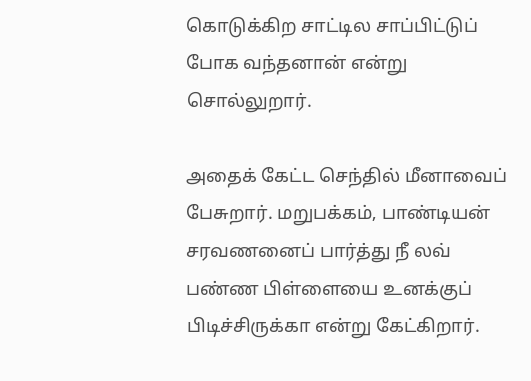கொடுக்கிற சாட்டில சாப்பிட்டுப் போக வந்தனான் என்று சொல்லுறார்.

அதைக் கேட்ட செந்தில் மீனாவைப் பேசுறார். மறுபக்கம், பாண்டியன் சரவணனைப் பார்த்து நீ லவ் பண்ண பிள்ளையை உனக்குப் பிடிச்சிருக்கா என்று கேட்கிறார்.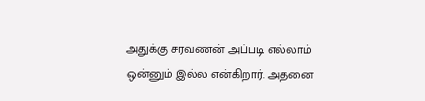அதுக்கு சரவணன் அப்படி எல்லாம் ஒன்னும் இல்ல என்கிறார். அதனை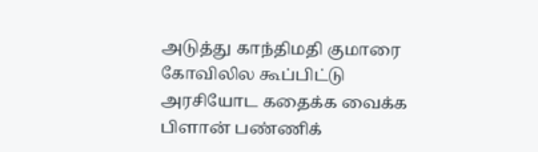அடுத்து காந்திமதி குமாரை கோவிலில கூப்பிட்டு அரசியோட கதைக்க வைக்க பிளான் பண்ணிக்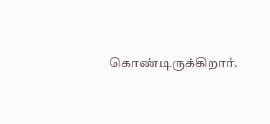கொண்டிருக்கிறார்.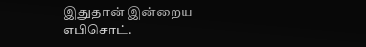இதுதான் இன்றைய எபிசொட்.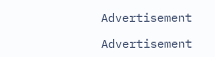Advertisement

Advertisement